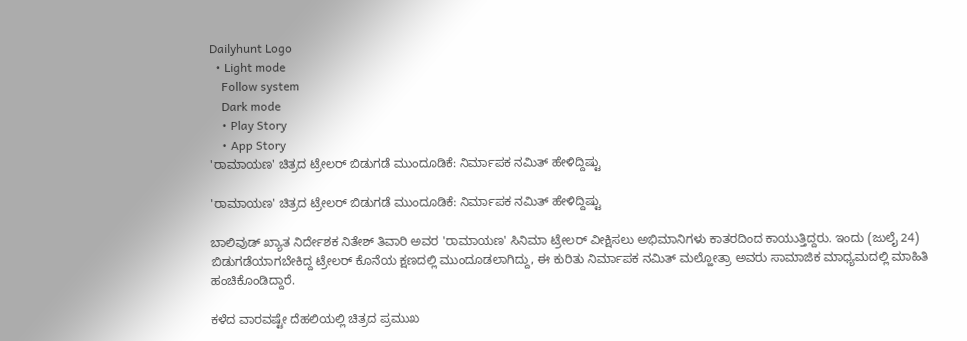Dailyhunt Logo
  • Light mode
    Follow system
    Dark mode
    • Play Story
    • App Story
'ರಾಮಾಯಣ' ಚಿತ್ರದ ಟ್ರೇಲರ್ ಬಿಡುಗಡೆ ಮುಂದೂಡಿಕೆ: ನಿರ್ಮಾಪಕ ನಮಿತ್ ಹೇಳಿದ್ದಿಷ್ಟು

'ರಾಮಾಯಣ' ಚಿತ್ರದ ಟ್ರೇಲರ್ ಬಿಡುಗಡೆ ಮುಂದೂಡಿಕೆ: ನಿರ್ಮಾಪಕ ನಮಿತ್ ಹೇಳಿದ್ದಿಷ್ಟು

ಬಾಲಿವುಡ್‌ ಖ್ಯಾತ ನಿರ್ದೇಶಕ ನಿತೇಶ್ ತಿವಾರಿ ಅವರ 'ರಾಮಾಯಣ' ಸಿನಿಮಾ ಟ್ರೇಲರ್ ವೀಕ್ಷಿಸಲು ಅಭಿಮಾನಿಗಳು ಕಾತರದಿಂದ ಕಾಯುತ್ತಿದ್ದರು. ಇಂದು (ಜುಲೈ 24) ಬಿಡುಗಡೆಯಾಗಬೇಕಿದ್ದ ಟ್ರೇಲರ್‌ ಕೊನೆಯ ಕ್ಷಣದಲ್ಲಿ ಮುಂದೂಡಲಾಗಿದ್ದು, ಈ ಕುರಿತು ನಿರ್ಮಾಪಕ ನಮಿತ್ ಮಲ್ಹೋತ್ರಾ ಅವರು ಸಾಮಾಜಿಕ ಮಾಧ್ಯಮದಲ್ಲಿ ಮಾಹಿತಿ ಹಂಚಿಕೊಂಡಿದ್ದಾರೆ.

ಕಳೆದ ವಾರವಷ್ಟೇ ದೆಹಲಿಯಲ್ಲಿ ಚಿತ್ರದ ಪ್ರಮುಖ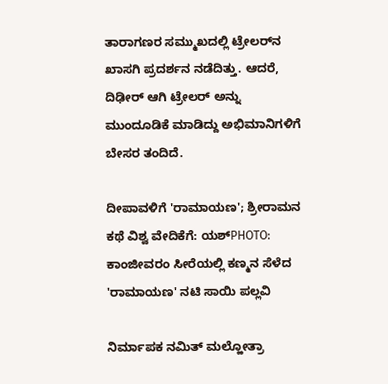ತಾರಾಗಣರ ಸಮ್ಮುಖದಲ್ಲಿ ಟ್ರೇಲರ್‌ನ ಖಾಸಗಿ ಪ್ರದರ್ಶನ ನಡೆದಿತ್ತು. ಆದರೆ, ದಿಢೀರ್ ಆಗಿ ಟ್ರೇಲರ್‌ ಅನ್ನು ಮುಂದೂಡಿಕೆ ಮಾಡಿದ್ದು ಅಭಿಮಾನಿಗಳಿಗೆ ಬೇಸರ ತಂದಿದೆ.

ದೀಪಾವಳಿಗೆ 'ರಾಮಾಯಣ'; ಶ್ರೀರಾಮನ ಕಥೆ ವಿಶ್ವ ವೇದಿಕೆಗೆ: ಯಶ್‌PHOTO: ಕಾಂಜೀವರಂ ಸೀರೆಯಲ್ಲಿ ‌ಕಣ್ಮನ ಸೆಳೆದ 'ರಾಮಾಯಣ' ನಟಿ ಸಾಯಿ ಪಲ್ಲವಿ

ನಿರ್ಮಾಪಕ ನಮಿತ್ ಮಲ್ಹೋತ್ರಾ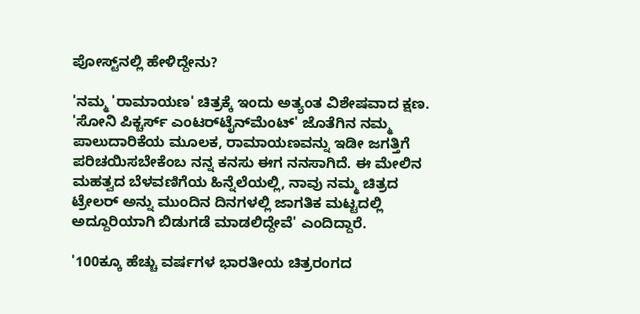ಪೋಸ್ಟ್‌ನಲ್ಲಿ ಹೇಳಿದ್ದೇನು?

'ನಮ್ಮ 'ರಾಮಾಯಣ' ಚಿತ್ರಕ್ಕೆ ಇಂದು ಅತ್ಯಂತ ವಿಶೇಷವಾದ ಕ್ಷಣ. 'ಸೋನಿ ಪಿಕ್ಚರ್ಸ್ ಎಂಟರ್‌ಟೈನ್‌ಮೆಂಟ್' ಜೊತೆಗಿನ ನಮ್ಮ ಪಾಲುದಾರಿಕೆಯ ಮೂಲಕ, ರಾಮಾಯಣವನ್ನು ಇಡೀ ಜಗತ್ತಿಗೆ ಪರಿಚಯಿಸಬೇಕೆಂಬ ನನ್ನ ಕನಸು ಈಗ ನನಸಾಗಿದೆ. ಈ ಮೇಲಿನ ಮಹತ್ವದ ಬೆಳವಣಿಗೆಯ ಹಿನ್ನೆಲೆಯಲ್ಲಿ, ನಾವು ನಮ್ಮ ಚಿತ್ರದ ಟ್ರೇಲರ್ ಅನ್ನು ಮುಂದಿನ ದಿನಗಳಲ್ಲಿ ಜಾಗತಿಕ ಮಟ್ಟದಲ್ಲಿ ಅದ್ದೂರಿಯಾಗಿ ಬಿಡುಗಡೆ ಮಾಡಲಿದ್ದೇವೆ' ಎಂದಿದ್ದಾರೆ.

'100ಕ್ಕೂ ಹೆಚ್ಚು ವರ್ಷಗಳ ಭಾರತೀಯ ಚಿತ್ರರಂಗದ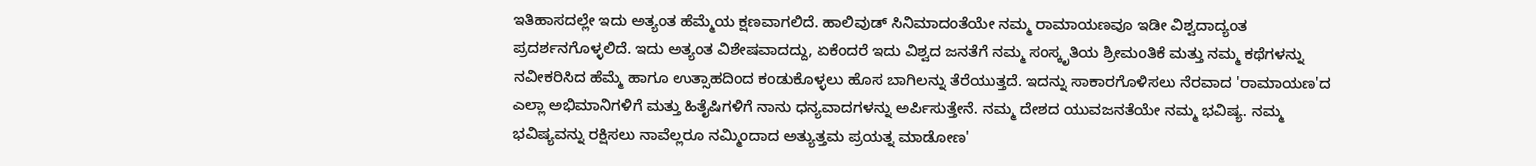ಇತಿಹಾಸದಲ್ಲೇ ಇದು ಅತ್ಯಂತ ಹೆಮ್ಮೆಯ ಕ್ಷಣವಾಗಲಿದೆ. ಹಾಲಿವುಡ್ ಸಿನಿಮಾದಂತೆಯೇ ನಮ್ಮ ರಾಮಾಯಣವೂ ಇಡೀ ವಿಶ್ವದಾದ್ಯಂತ ಪ್ರದರ್ಶನಗೊಳ್ಳಲಿದೆ. ಇದು ಅತ್ಯಂತ ವಿಶೇಷವಾದದ್ದು, ಏಕೆಂದರೆ ಇದು ವಿಶ್ವದ ಜನತೆಗೆ ನಮ್ಮ ಸಂಸ್ಕೃತಿಯ ಶ್ರೀಮಂತಿಕೆ ಮತ್ತು ನಮ್ಮ ಕಥೆಗಳನ್ನು ನವೀಕರಿಸಿದ ಹೆಮ್ಮೆ ಹಾಗೂ ಉತ್ಸಾಹದಿಂದ ಕಂಡುಕೊಳ್ಳಲು ಹೊಸ ಬಾಗಿಲನ್ನು ತೆರೆಯುತ್ತದೆ. ಇದನ್ನು ಸಾಕಾರಗೊಳಿಸಲು ನೆರವಾದ 'ರಾಮಾಯಣ'ದ ಎಲ್ಲಾ ಅಭಿಮಾನಿಗಳಿಗೆ ಮತ್ತು ಹಿತೈಷಿಗಳಿಗೆ ನಾನು ಧನ್ಯವಾದಗಳನ್ನು ಅರ್ಪಿಸುತ್ತೇನೆ. ನಮ್ಮ ದೇಶದ ಯುವಜನತೆಯೇ ನಮ್ಮ ಭವಿಷ್ಯ. ನಮ್ಮ ಭವಿಷ್ಯವನ್ನು ರಕ್ಷಿಸಲು ನಾವೆಲ್ಲರೂ ನಮ್ಮಿಂದಾದ ಅತ್ಯುತ್ತಮ ಪ್ರಯತ್ನ ಮಾಡೋಣ'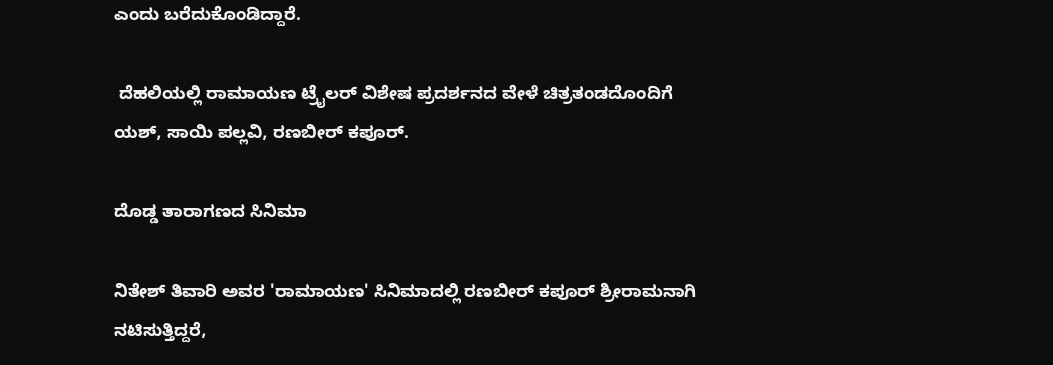ಎಂದು ಬರೆದುಕೊಂಡಿದ್ದಾರೆ.

 ದೆಹಲಿಯಲ್ಲಿ ರಾಮಾಯಣ ಟ್ರೈಲರ್ ವಿಶೇಷ ಪ್ರದರ್ಶನದ ವೇಳೆ ಚಿತ್ರತಂಡದೊಂದಿಗೆ ಯಶ್, ಸಾಯಿ ಪಲ್ಲವಿ, ರಣಬೀರ್‌ ಕಪೂರ್.

ದೊಡ್ಡ ತಾರಾಗಣದ ಸಿನಿಮಾ

ನಿತೇಶ್ ತಿವಾರಿ ಅವರ 'ರಾಮಾಯಣ' ಸಿನಿಮಾದಲ್ಲಿ ರಣಬೀರ್ ಕಪೂರ್ ಶ್ರೀರಾಮನಾಗಿ ನಟಿಸುತ್ತಿದ್ದರೆ,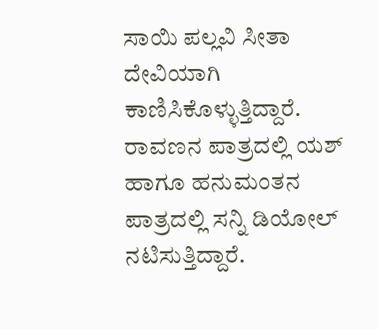ಸಾಯಿ ಪಲ್ಲವಿ ಸೀತಾ ದೇವಿಯಾಗಿ ಕಾಣಿಸಿಕೊಳ್ಳುತ್ತಿದ್ದಾರೆ. ರಾವಣನ ಪಾತ್ರದಲ್ಲಿ ಯಶ್ ಹಾಗೂ ಹನುಮಂತನ ಪಾತ್ರದಲ್ಲಿ ಸನ್ನಿ ಡಿಯೋಲ್ ನಟಿಸುತ್ತಿದ್ದಾರೆ.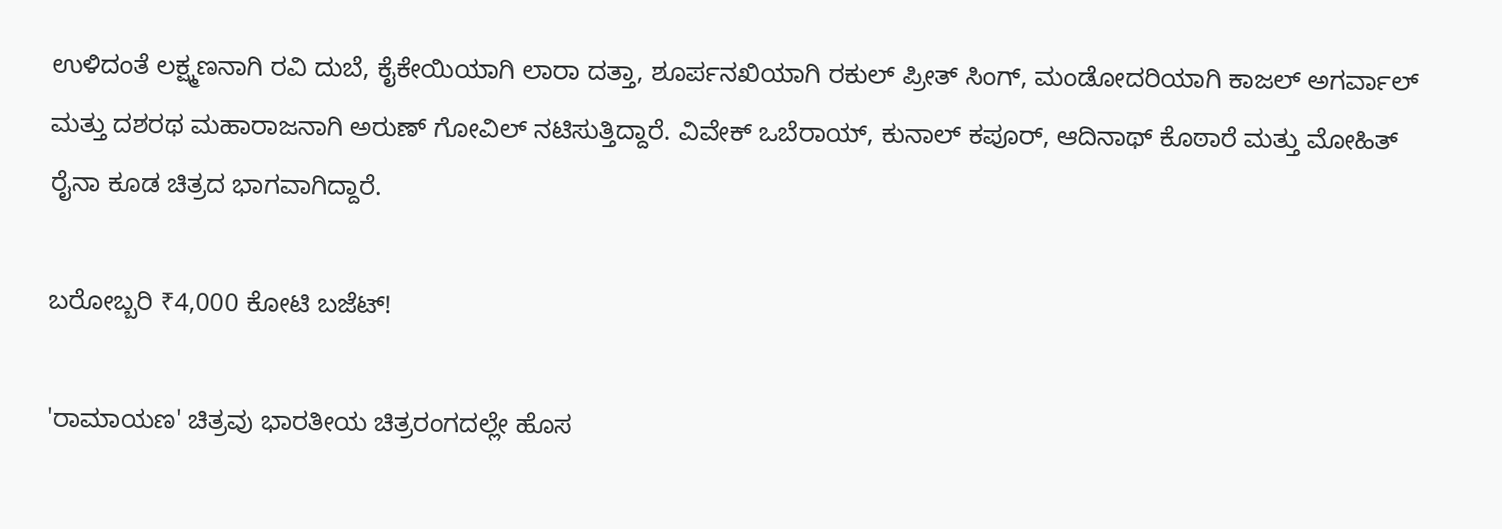ಉಳಿದಂತೆ ಲಕ್ಷ್ಮಣನಾಗಿ ರವಿ ದುಬೆ, ಕೈಕೇಯಿಯಾಗಿ ಲಾರಾ ದತ್ತಾ, ಶೂರ್ಪನಖಿಯಾಗಿ ರಕುಲ್ ಪ್ರೀತ್ ಸಿಂಗ್, ಮಂಡೋದರಿಯಾಗಿ ಕಾಜಲ್ ಅಗರ್ವಾಲ್ ಮತ್ತು ದಶರಥ ಮಹಾರಾಜನಾಗಿ ಅರುಣ್ ಗೋವಿಲ್ ನಟಿಸುತ್ತಿದ್ದಾರೆ. ವಿವೇಕ್ ಒಬೆರಾಯ್, ಕುನಾಲ್ ಕಪೂರ್, ಆದಿನಾಥ್ ಕೊಠಾರೆ ಮತ್ತು ಮೋಹಿತ್ ರೈನಾ ಕೂಡ ಚಿತ್ರದ ಭಾಗವಾಗಿದ್ದಾರೆ.

ಬರೋಬ್ಬರಿ ₹4,000 ಕೋಟಿ ಬಜೆಟ್!

'ರಾಮಾಯಣ' ಚಿತ್ರವು ಭಾರತೀಯ ಚಿತ್ರರಂಗದಲ್ಲೇ ಹೊಸ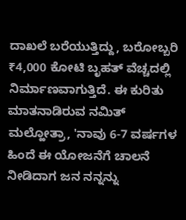ದಾಖಲೆ ಬರೆಯುತ್ತಿದ್ದು, ಬರೋಬ್ಬರಿ ₹4,000 ಕೋಟಿ ಬೃಹತ್ ವೆಚ್ಚದಲ್ಲಿ ನಿರ್ಮಾಣವಾಗುತ್ತಿದೆ. ಈ ಕುರಿತು ಮಾತನಾಡಿರುವ ನಮಿತ್ ಮಲ್ಹೋತ್ರಾ, 'ನಾವು 6-7 ವರ್ಷಗಳ ಹಿಂದೆ ಈ ಯೋಜನೆಗೆ ಚಾಲನೆ ನೀಡಿದಾಗ ಜನ ನನ್ನನ್ನು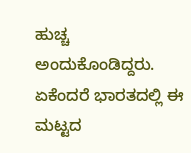ಹುಚ್ಚ ಅಂದುಕೊಂಡಿದ್ದರು. ಏಕೆಂದರೆ ಭಾರತದಲ್ಲಿ ಈ ಮಟ್ಟದ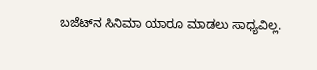ಬಜೆಟ್‌ನ ಸಿನಿಮಾ ಯಾರೂ ಮಾಡಲು ಸಾಧ್ಯವಿಲ್ಲ.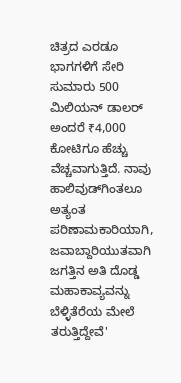ಚಿತ್ರದ ಎರಡೂ ಭಾಗಗಳಿಗೆ ಸೇರಿ ಸುಮಾರು 500 ಮಿಲಿಯನ್ ಡಾಲರ್ ಅಂದರೆ ₹4,000 ಕೋಟಿಗೂ ಹೆಚ್ಚು ವೆಚ್ಚವಾಗುತ್ತಿದೆ. ನಾವು ಹಾಲಿವುಡ್‌ಗಿಂತಲೂ ಅತ್ಯಂತ ಪರಿಣಾಮಕಾರಿಯಾಗಿ, ಜವಾಬ್ದಾರಿಯುತವಾಗಿ ಜಗತ್ತಿನ ಅತಿ ದೊಡ್ಡ ಮಹಾಕಾವ್ಯವನ್ನು ಬೆಳ್ಳಿತೆರೆಯ ಮೇಲೆ ತರುತ್ತಿದ್ದೇವೆ'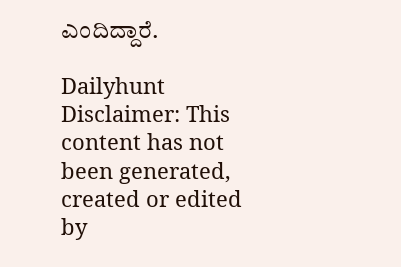ಎಂದಿದ್ದಾರೆ.

Dailyhunt
Disclaimer: This content has not been generated, created or edited by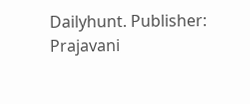Dailyhunt. Publisher: Prajavani